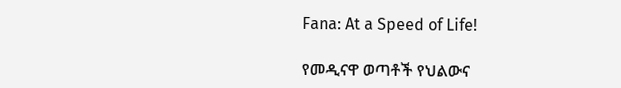Fana: At a Speed of Life!

የመዲናዋ ወጣቶች የህልውና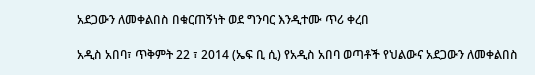አደጋውን ለመቀልበስ በቁርጠኝነት ወደ ግንባር እንዲተሙ ጥሪ ቀረበ

አዲስ አበባ፣ ጥቅምት 22 ፣ 2014 (ኤፍ ቢ ሲ) የአዲስ አበባ ወጣቶች የህልውና አደጋውን ለመቀልበስ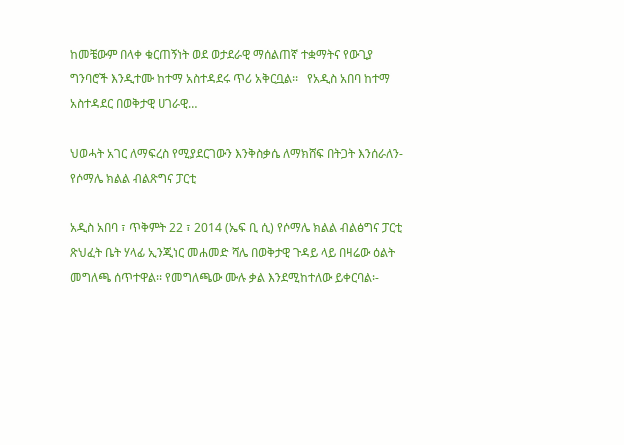ከመቼውም በላቀ ቁርጠኝነት ወደ ወታደራዊ ማሰልጠኛ ተቋማትና የውጊያ ግንባሮች እንዲተሙ ከተማ አስተዳደሩ ጥሪ አቅርቧል፡፡   የአዲስ አበባ ከተማ አስተዳደር በወቅታዊ ሀገራዊ…

ህወሓት አገር ለማፍረስ የሚያደርገውን እንቅስቃሴ ለማክሸፍ በትጋት እንሰራለን-የሶማሌ ክልል ብልጽግና ፓርቲ

አዲስ አበባ ፣ ጥቅምት 22 ፣ 2014 (ኤፍ ቢ ሲ) የሶማሌ ክልል ብልፅግና ፓርቲ ጽህፈት ቤት ሃላፊ ኢንጂነር መሐመድ ሻሌ በወቅታዊ ጉዳይ ላይ በዛሬው ዕልት መግለጫ ሰጥተዋል፡፡ የመግለጫው ሙሉ ቃል እንደሚከተለው ይቀርባል፡-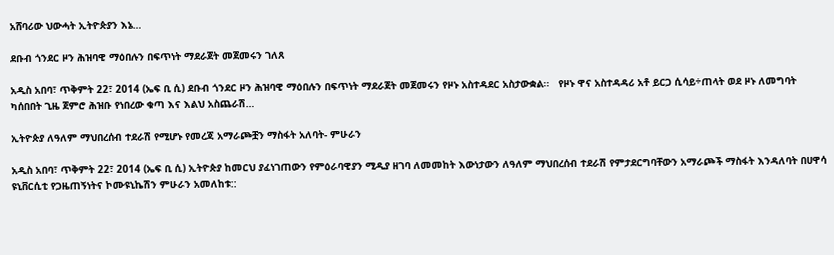አሸባሪው ህውሓት ኢትዮጵያን እኔ…

ደቡብ ጎንደር ዞን ሕዝባዊ ማዕበሉን በፍጥነት ማደራጀት መጀመሩን ገለጸ

አዲስ አበባ፣ ጥቅምት 22፣ 2014 (ኤፍ ቢ ሲ) ደቡብ ጎንደር ዞን ሕዝባዊ ማዕበሉን በፍጥነት ማደራጀት መጀመሩን የዞኑ አስተዳደር አስታውቋል፡፡   የዞኑ ዋና አስተዳዳሪ አቶ ይርጋ ሲሳይ÷ጠላት ወደ ዞኑ ለመግባት ካሰበበት ጊዜ ጀምሮ ሕዝቡ የነበረው ቁጣ እና እልህ አስጨራሽ…

ኢትዮጵያ ለዓለም ማህበረሰብ ተደራሽ የሚሆኑ የመረጃ አማራጮቿን ማስፋት አለባት- ምሁራን

አዲስ አበባ፣ ጥቅምት 22፣ 2014 (ኤፍ ቢ ሲ) ኢትዮጵያ ከመርህ ያፈነገጠውን የምዕራባዊያን ሚዲያ ዘገባ ለመመከት እውነታውን ለዓለም ማህበረሰብ ተደራሽ የምታደርግባቸውን አማራጮች ማስፋት እንዳለባት በሀዋሳ ዩኒቨርሲቲ የጋዜጠኝነትና ኮሙዩኒኬሽን ምሁራን አመለከቱ::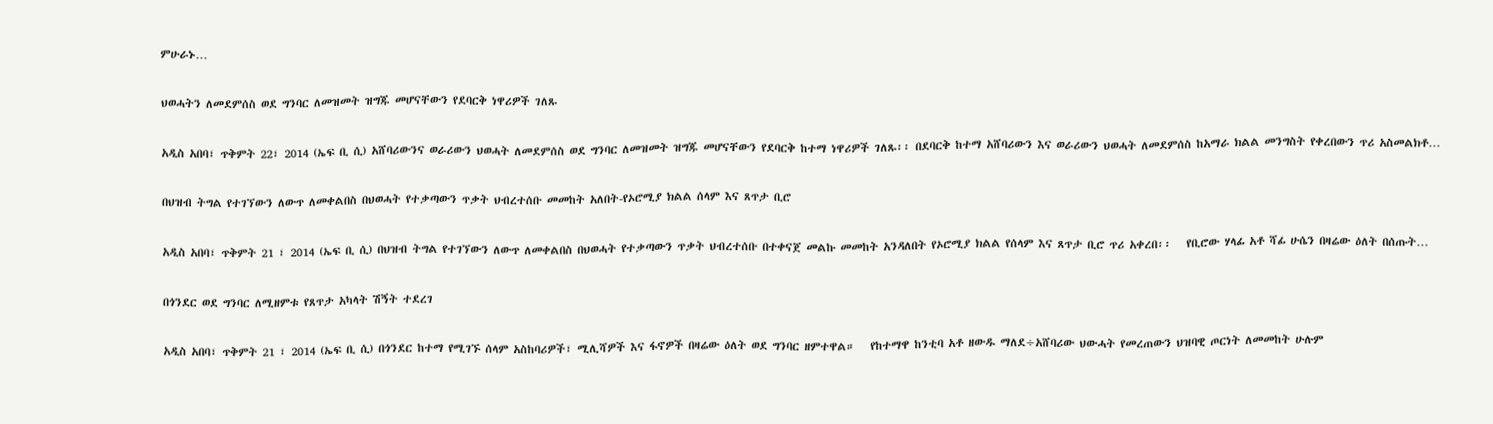ምሁራኑ…

ህወሓትን ለመደምሰስ ወደ ግንባር ለመዝመት ዝግጁ መሆናቸውን የደባርቅ ነዋሪዎች ገለጹ

አዲስ አበባ፣ ጥቅምት 22፣ 2014 (ኤፍ ቢ ሲ) አሸባሪውንና ወራሪውን ህወሓት ለመደምሰስ ወደ ግንባር ለመዝመት ዝግጁ መሆናቸውን የደባርቅ ከተማ ነዋሪዎች ገለጹ፡፡ በደባርቅ ከተማ አሸባሪውን እና ወራሪውን ህወሓት ለመደምሰስ ከአማራ ክልል መንግስት የቀረበውን ጥሪ አስመልክቶ…

በህዝብ ትግል የተገኘውን ለውጥ ለመቀልበስ በህወሓት የተቃጣውን ጥቃት ህብረተሰቡ መመከት አለበት-የኦሮሚያ ክልል ሰላም እና ጸጥታ ቢሮ

አዲስ አበባ፣ ጥቅምት 21 ፣ 2014 (ኤፍ ቢ ሲ) በህዝብ ትግል የተገኘውን ለውጥ ለመቀልበስ በህወሓት የተቃጣውን ጥቃት ህብረተሰቡ በተቀናጀ መልኩ መመከት አንዳለበት የኦሮሚያ ክልል የሰላም እና ጸጥታ ቢሮ ጥሪ አቀረበ፡፡   የቢሮው ሃላፊ አቶ ሻፊ ሁሴን በዛሬው ዕለት በሰጡት…

በጎንደር ወደ ግንባር ለሚዘምቱ የጸጥታ አካላት ሽኝት ተደረገ

አዲስ አበባ፣ ጥቅምት 21 ፣ 2014 (ኤፍ ቢ ሲ) በጎንደር ከተማ የሚገኙ ሰላም አስከባሪዎች፣ ሚሊሻዎች እና ፋኖዎች በዛሬው ዕለት ወደ ግንባር ዘምተዋል።   የከተማዋ ከንቲባ አቶ ዘውዱ ማለደ÷አሸባሪው ህውሓት የመረጠውን ህዝባዊ ጦርነት ለመመከት ሁሉም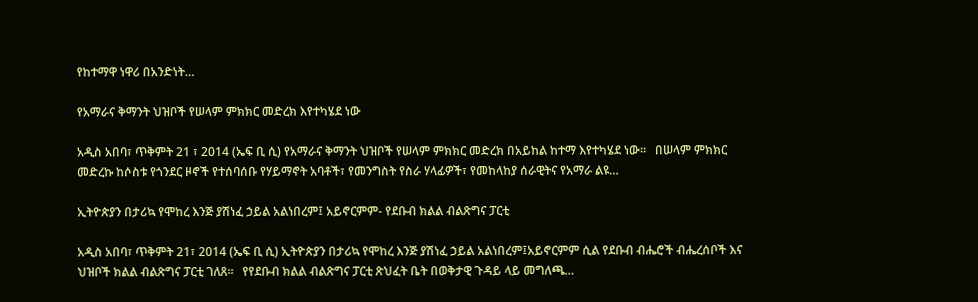የከተማዋ ነዋሪ በአንድነት…

የአማራና ቅማንት ህዝቦች የሠላም ምክክር መድረክ እየተካሄደ ነው

አዲስ አበባ፣ ጥቅምት 21 ፣ 2014 (ኤፍ ቢ ሲ) የአማራና ቅማንት ህዝቦች የሠላም ምክክር መድረክ በአይከል ከተማ እየተካሄደ ነው።   በሠላም ምክክር መድረኩ ከሶስቱ የጎንደር ዞኖች የተሰባሰቡ የሃይማኖት አባቶች፣ የመንግስት የስራ ሃላፊዎች፣ የመከላከያ ሰራዊትና የአማራ ልዩ…

ኢትዮጵያን በታሪኳ የሞከረ እንጅ ያሽነፈ ኃይል አልነበረም፤ አይኖርምም- የደቡብ ክልል ብልጽግና ፓርቲ

አዲስ አበባ፣ ጥቅምት 21፣ 2014 (ኤፍ ቢ ሲ) ኢትዮጵያን በታሪኳ የሞከረ እንጅ ያሽነፈ ኃይል አልነበረም፤አይኖርምም ሲል የደቡብ ብሔሮች ብሔረሰቦች እና ህዝቦች ክልል ብልጽግና ፓርቲ ገለጸ፡፡   የየደቡብ ክልል ብልጽግና ፓርቲ ጽህፈት ቤት በወቅታዊ ጉዳይ ላይ መግለጫ…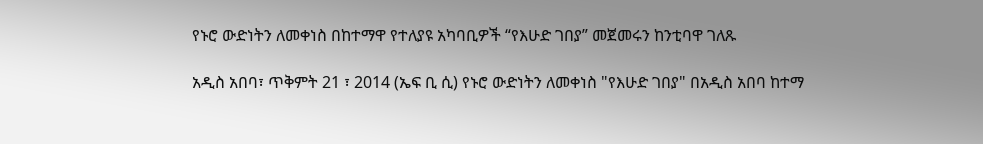የኑሮ ውድነትን ለመቀነስ በከተማዋ የተለያዩ አካባቢዎች “የእሁድ ገበያ” መጀመሩን ከንቲባዋ ገለጹ

አዲስ አበባ፣ ጥቅምት 21 ፣ 2014 (ኤፍ ቢ ሲ) የኑሮ ውድነትን ለመቀነስ "የእሁድ ገበያ" በአዲስ አበባ ከተማ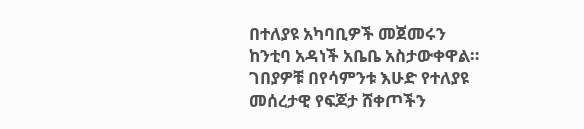በተለያዩ አካባቢዎች መጀመሩን ከንቲባ አዳነች አቤቤ አስታውቀዋል።   ገበያዎቹ በየሳምንቱ እሁድ የተለያዩ መሰረታዊ የፍጆታ ሸቀጦችን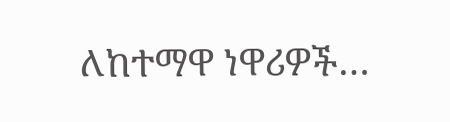ለከተማዋ ነዋሪዎች…